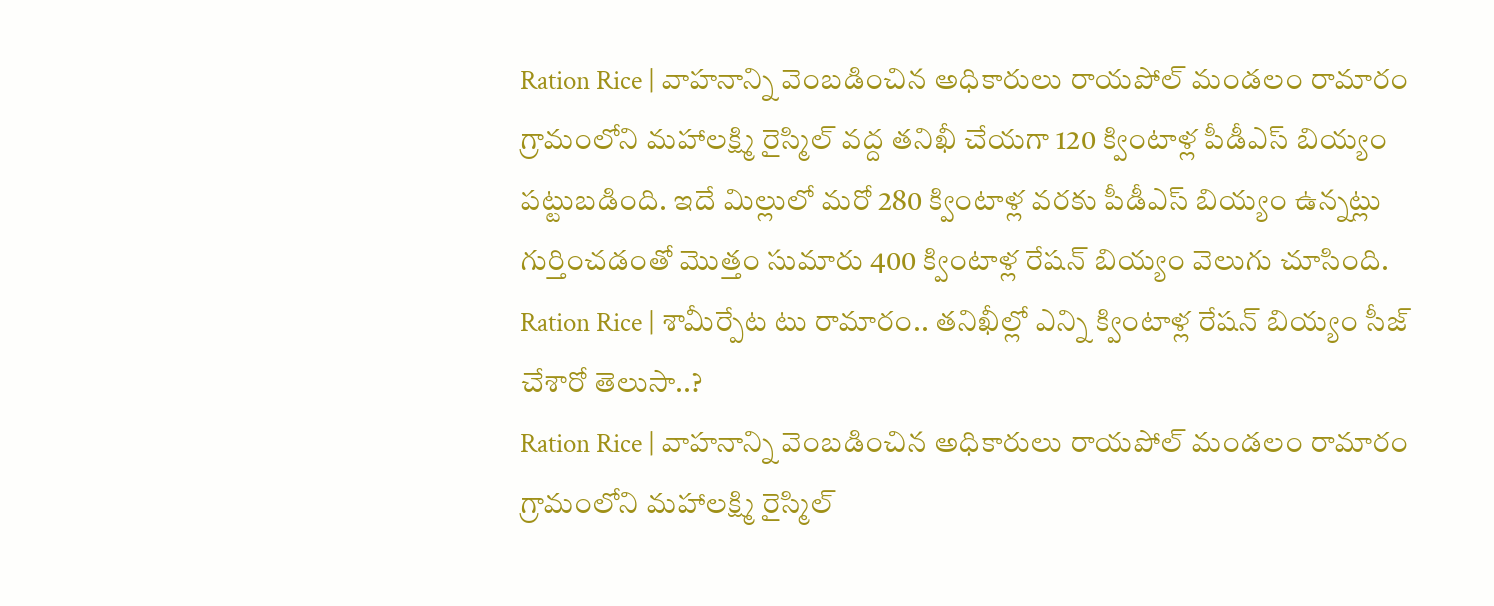Ration Rice | వాహనాన్ని వెంబడించిన అధికారులు రాయపోల్ మండలం రామారం గ్రామంలోని మహాలక్ష్మి రైస్మిల్ వద్ద తనిఖీ చేయగా 120 క్వింటాళ్ల పీడీఎస్ బియ్యం పట్టుబడింది. ఇదే మిల్లులో మరో 280 క్వింటాళ్ల వరకు పీడీఎస్ బియ్యం ఉన్నట్లు గుర్తించడంతో మొత్తం సుమారు 400 క్వింటాళ్ల రేషన్ బియ్యం వెలుగు చూసింది.
Ration Rice | శామీర్పేట టు రామారం.. తనిఖీల్లో ఎన్ని క్వింటాళ్ల రేషన్ బియ్యం సీజ్ చేశారో తెలుసా..?
Ration Rice | వాహనాన్ని వెంబడించిన అధికారులు రాయపోల్ మండలం రామారం గ్రామంలోని మహాలక్ష్మి రైస్మిల్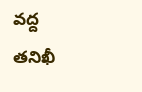వద్ద తనిఖీ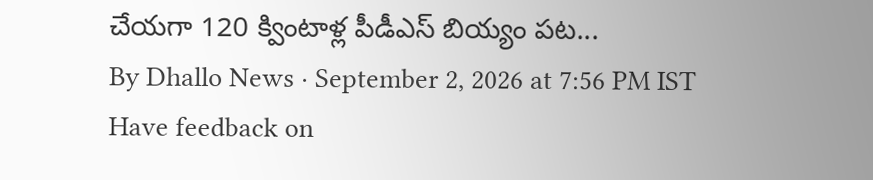చేయగా 120 క్వింటాళ్ల పీడీఎస్ బియ్యం పట...
By Dhallo News · September 2, 2026 at 7:56 PM IST
Have feedback on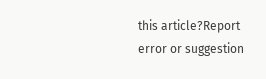this article?Report error or suggestion